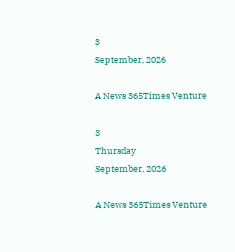3
September, 2026

A News 365Times Venture

3
Thursday
September, 2026

A News 365Times Venture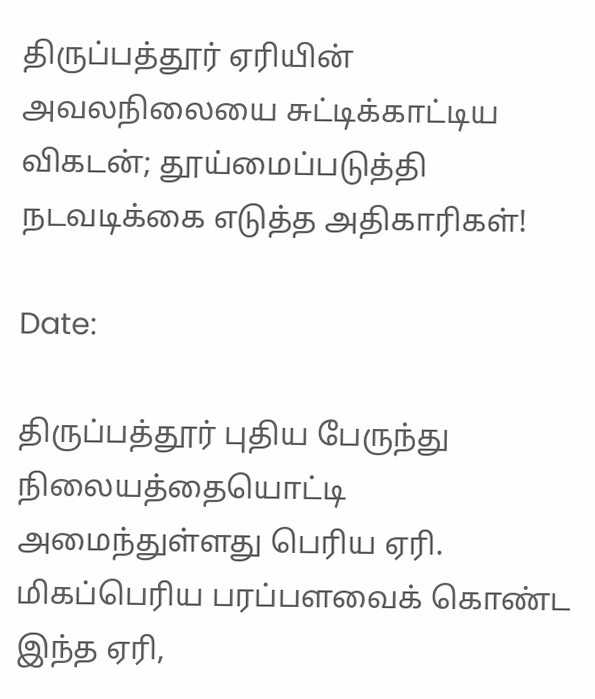திருப்பத்தூர் ஏரியின் அவலநிலையை சுட்டிக்காட்டிய விகடன்; தூய்மைப்படுத்தி நடவடிக்கை எடுத்த அதிகாரிகள்!

Date:

திருப்பத்தூர் புதிய பேருந்து நிலையத்தையொட்டி அமைந்துள்ளது பெரிய ஏரி. மிகப்பெரிய பரப்பளவைக் கொண்ட இந்த ஏரி,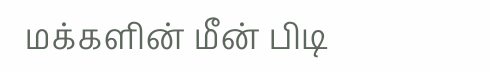மக்களின் மீன் பிடி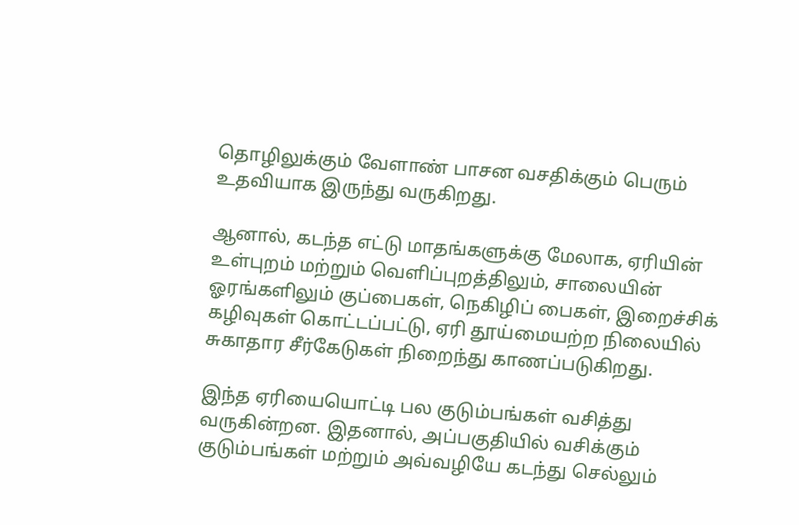தொழிலுக்கும் வேளாண் பாசன வசதிக்கும் பெரும் உதவியாக இருந்து வருகிறது.

ஆனால், கடந்த எட்டு மாதங்களுக்கு மேலாக, ஏரியின் உள்புறம் மற்றும் வெளிப்புறத்திலும், சாலையின் ஓரங்களிலும் குப்பைகள், நெகிழிப் பைகள், இறைச்சிக் கழிவுகள் கொட்டப்பட்டு, ஏரி தூய்மையற்ற நிலையில் சுகாதார சீர்கேடுகள் நிறைந்து காணப்படுகிறது.

இந்த ஏரியையொட்டி பல குடும்பங்கள் வசித்து வருகின்றன. இதனால், அப்பகுதியில் வசிக்கும் குடும்பங்கள் மற்றும் அவ்வழியே கடந்து செல்லும்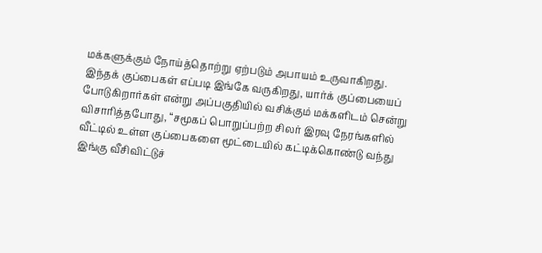மக்களுக்கும் நோய்த்தொற்று ஏற்படும் அபாயம் உருவாகிறது. இந்தக் குப்பைகள் எப்படி இங்கே வருகிறது, யார்க் குப்பையைப் போடுகிறார்கள் என்று அப்பகுதியில் வசிக்கும் மக்களிடம் சென்று விசாரித்தபோது, “சமூகப் பொறுப்பற்ற சிலர் இரவு நேரங்களில் வீட்டில் உள்ள குப்பைகளை மூட்டையில் கட்டிக்கொண்டு வந்து இங்கு வீசிவிட்டுச்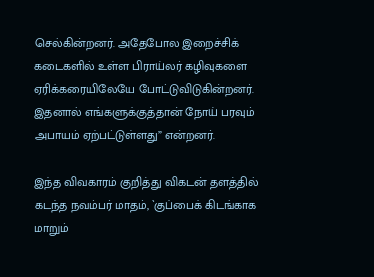செல்கின்றனர். அதேபோல இறைச்சிக் கடைகளில் உள்ள பிராய்லர் கழிவுகளை ஏரிக்கரையிலேயே போட்டுவிடுகின்றனர். இதனால் எங்களுக்குத்தான் நோய் பரவும் அபாயம் ஏற்பட்டுள்ளது” என்றனர்.

இந்த விவகாரம் குறித்து விகடன் தளத்தில் கடந்த நவம்பர் மாதம், `குப்பைக் கிடங்காக மாறும்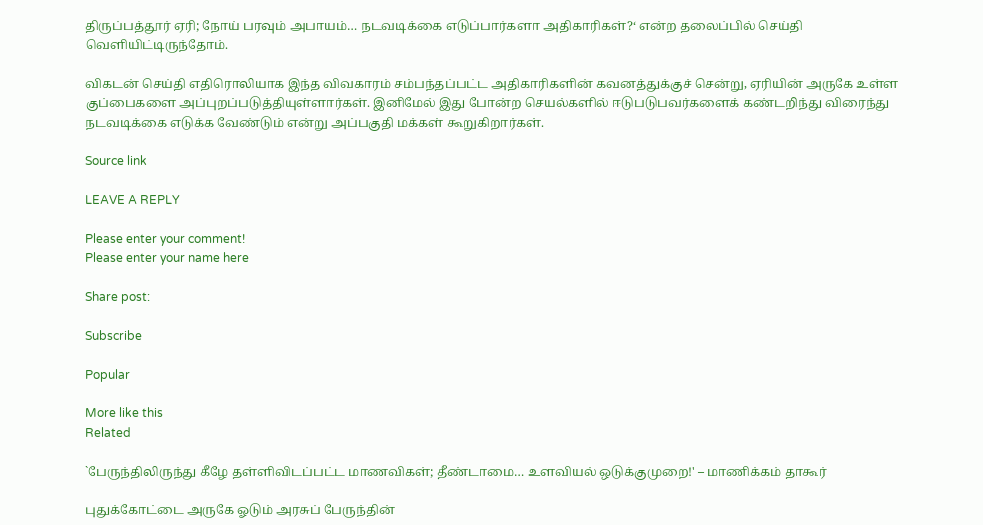திருப்பத்தூர் ஏரி; நோய் பரவும் அபாயம்… நடவடிக்கை எடுப்பார்களா அதிகாரிகள்?‘ என்ற தலைப்பில் செய்தி வெளியிட்டிருந்தோம்.

விகடன் செய்தி எதிரொலியாக இந்த விவகாரம் சம்பந்தப்பட்ட அதிகாரிகளின் கவனத்துக்குச் சென்று, ஏரியின் அருகே உள்ள குப்பைகளை அப்புறப்படுத்தியுள்ளார்கள். இனிமேல் இது போன்ற செயல்களில் ஈடுபடுபவர்களைக் கண்டறிந்து விரைந்து நடவடிக்கை எடுக்க வேண்டும் என்று அப்பகுதி மக்கள் கூறுகிறார்கள்.

Source link

LEAVE A REPLY

Please enter your comment!
Please enter your name here

Share post:

Subscribe

Popular

More like this
Related

`பேருந்திலிருந்து கீழே தள்ளிவிடப்பட்ட மாணவிகள்; தீண்டாமை… உளவியல் ஒடுக்குமுறை!' – மாணிக்கம் தாகூர்

புதுக்கோட்டை அருகே ஓடும் அரசுப் பேருந்தின்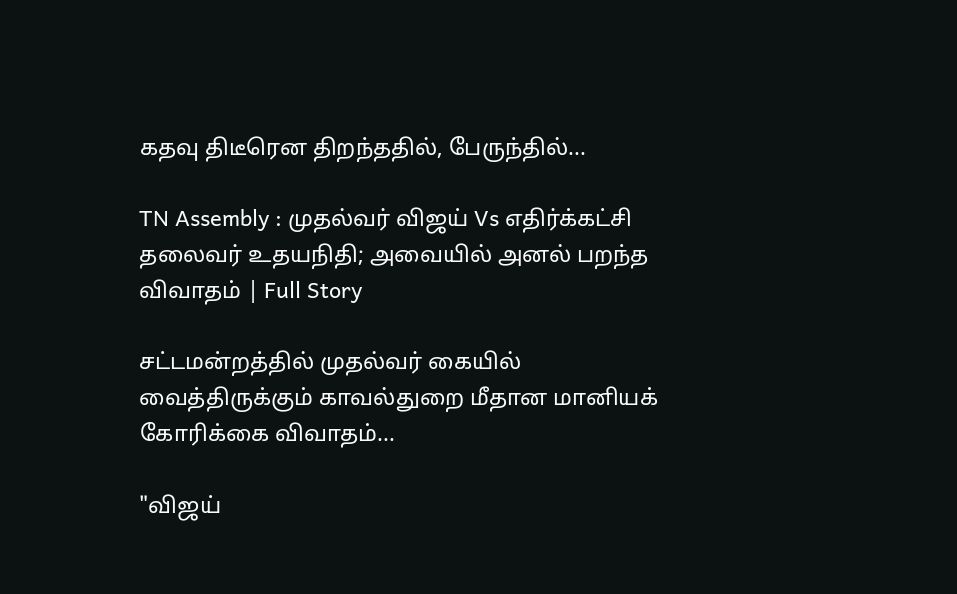கதவு திடீரென திறந்ததில், பேருந்தில்...

TN Assembly : முதல்வர் விஜய் Vs எதிர்க்கட்சி தலைவர் உதயநிதி; அவையில் அனல் பறந்த விவாதம் | Full Story

சட்டமன்றத்தில் முதல்வர் கையில் வைத்திருக்கும் காவல்துறை மீதான மானியக் கோரிக்கை விவாதம்...

"விஜய்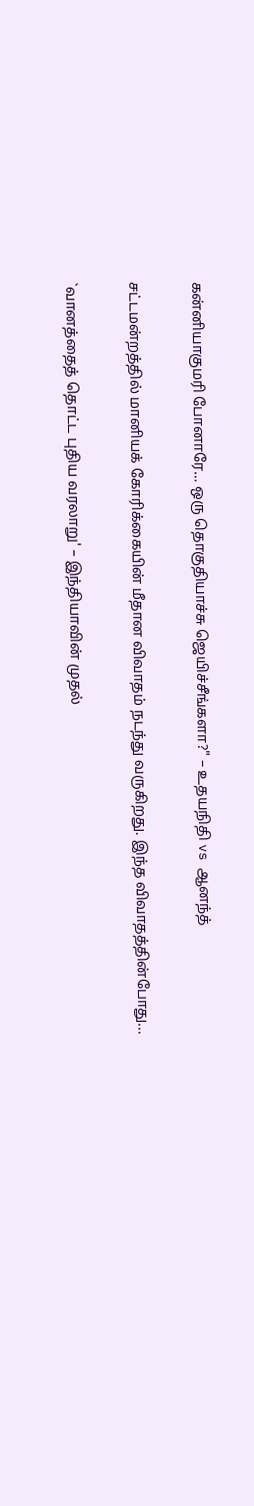கன்னியாகுமரி போனாரே… ஒரு தொகுதியாச்சு ஜெயிச்சீங்களா?" – உதயநிதி vs ஆனந்த்

சட்டமன்றத்தில் மானியக் கோரிக்கையின் மீதான விவாதம் நடந்து வருகிறது. இந்த விவாதத்தின்போது...

`வானத்தைத் தொட்ட புதிய வரலாறு' – இந்தியாவின் முதல்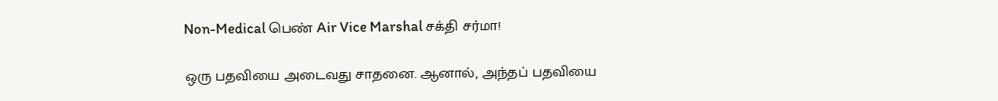Non-Medical பெண் Air Vice Marshal சக்தி சர்மா!

ஒரு பதவியை அடைவது சாதனை. ஆனால், அந்தப் பதவியை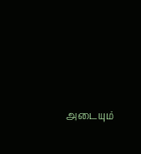அடையும்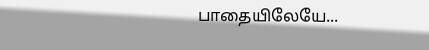பாதையிலேயே...